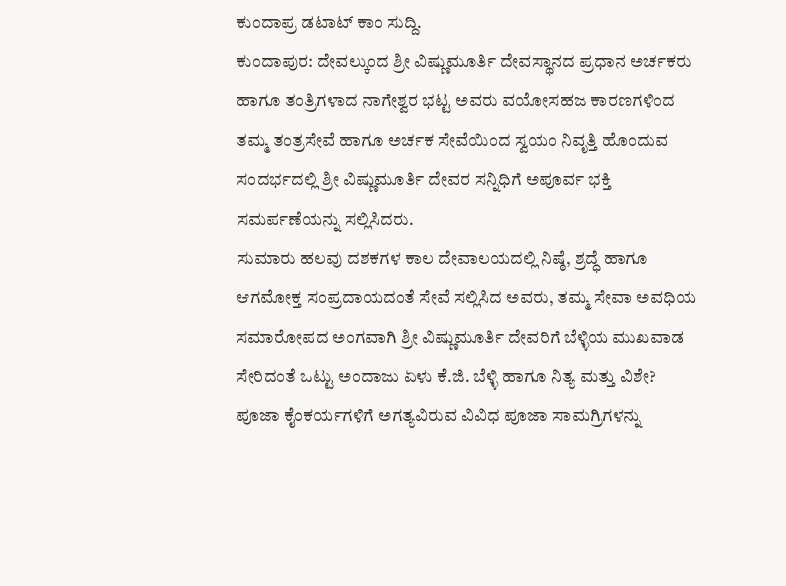ಕುಂದಾಪ್ರ ಡಟಾಟ್ ಕಾಂ ಸುದ್ದಿ.
ಕುಂದಾಪುರ: ದೇವಲ್ಕುಂದ ಶ್ರೀ ವಿಷ್ಣುಮೂರ್ತಿ ದೇವಸ್ಥಾನದ ಪ್ರಧಾನ ಅರ್ಚಕರು ಹಾಗೂ ತಂತ್ರಿಗಳಾದ ನಾಗೇಶ್ವರ ಭಟ್ಟ ಅವರು ವಯೋಸಹಜ ಕಾರಣಗಳಿಂದ ತಮ್ಮ ತಂತ್ರಸೇವೆ ಹಾಗೂ ಅರ್ಚಕ ಸೇವೆಯಿಂದ ಸ್ವಯಂ ನಿವೃತ್ತಿ ಹೊಂದುವ ಸಂದರ್ಭದಲ್ಲಿ ಶ್ರೀ ವಿಷ್ಣುಮೂರ್ತಿ ದೇವರ ಸನ್ನಿಧಿಗೆ ಅಪೂರ್ವ ಭಕ್ತಿ ಸಮರ್ಪಣೆಯನ್ನು ಸಲ್ಲಿಸಿದರು.
ಸುಮಾರು ಹಲವು ದಶಕಗಳ ಕಾಲ ದೇವಾಲಯದಲ್ಲಿ ನಿಷ್ಠೆ, ಶ್ರದ್ಧೆ ಹಾಗೂ ಆಗಮೋಕ್ತ ಸಂಪ್ರದಾಯದಂತೆ ಸೇವೆ ಸಲ್ಲಿಸಿದ ಅವರು, ತಮ್ಮ ಸೇವಾ ಅವಧಿಯ ಸಮಾರೋಪದ ಅಂಗವಾಗಿ ಶ್ರೀ ವಿಷ್ಣುಮೂರ್ತಿ ದೇವರಿಗೆ ಬೆಳ್ಳಿಯ ಮುಖವಾಡ ಸೇರಿದಂತೆ ಒಟ್ಟು ಅಂದಾಜು ಏಳು ಕೆ.ಜಿ. ಬೆಳ್ಳಿ ಹಾಗೂ ನಿತ್ಯ ಮತ್ತು ವಿಶೇ? ಪೂಜಾ ಕೈಂಕರ್ಯಗಳಿಗೆ ಅಗತ್ಯವಿರುವ ವಿವಿಧ ಪೂಜಾ ಸಾಮಗ್ರಿಗಳನ್ನು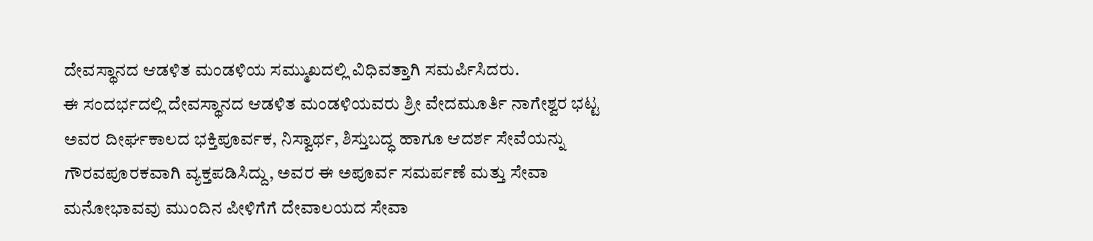ದೇವಸ್ಥಾನದ ಆಡಳಿತ ಮಂಡಳಿಯ ಸಮ್ಮುಖದಲ್ಲಿ ವಿಧಿವತ್ತಾಗಿ ಸಮರ್ಪಿಸಿದರು.
ಈ ಸಂದರ್ಭದಲ್ಲಿ ದೇವಸ್ಥಾನದ ಆಡಳಿತ ಮಂಡಳಿಯವರು ಶ್ರೀ ವೇದಮೂರ್ತಿ ನಾಗೇಶ್ವರ ಭಟ್ಟ ಅವರ ದೀರ್ಘಕಾಲದ ಭಕ್ತಿಪೂರ್ವಕ, ನಿಸ್ವಾರ್ಥ, ಶಿಸ್ತುಬದ್ಧ ಹಾಗೂ ಆದರ್ಶ ಸೇವೆಯನ್ನು ಗೌರವಪೂರಕವಾಗಿ ವ್ಯಕ್ತಪಡಿಸಿದ್ದು, ಅವರ ಈ ಅಪೂರ್ವ ಸಮರ್ಪಣೆ ಮತ್ತು ಸೇವಾ ಮನೋಭಾವವು ಮುಂದಿನ ಪೀಳಿಗೆಗೆ ದೇವಾಲಯದ ಸೇವಾ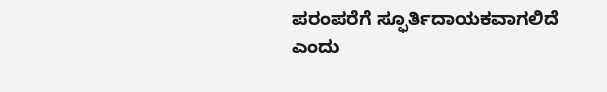ಪರಂಪರೆಗೆ ಸ್ಫೂರ್ತಿದಾಯಕವಾಗಲಿದೆ ಎಂದು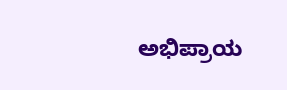ಅಭಿಪ್ರಾಯ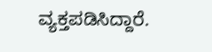ವ್ಯಕ್ತಪಡಿಸಿದ್ದಾರೆ.